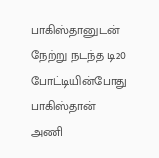பாகிஸ்தானுடன் நேற்று நடந்த டி20 போட்டியின்போது பாகிஸ்தான் அணி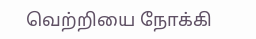வெற்றியை நோக்கி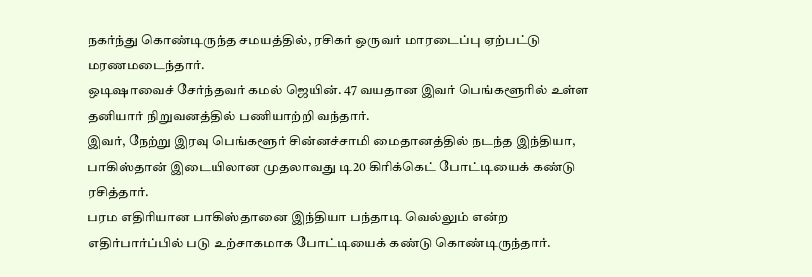நகர்ந்து கொண்டிருந்த சமயத்தில், ரசிகர் ஒருவர் மாரடைப்பு ஏற்பட்டு மரணமடைந்தார்.
ஒடிஷாவைச் சேர்ந்தவர் கமல் ஜெயின். 47 வயதான இவர் பெங்களூரில் உள்ள தனியார் நிறுவனத்தில் பணியாற்றி வந்தார்.
இவர், நேற்று இரவு பெங்களூர் சின்னச்சாமி மைதானத்தில் நடந்த இந்தியா, பாகிஸ்தான் இடையிலான முதலாவது டி20 கிரிக்கெட் போட்டியைக் கண்டு ரசித்தார்.
பரம எதிரியான பாகிஸ்தானை இந்தியா பந்தாடி வெல்லும் என்ற எதிர்பார்ப்பில் படு உற்சாகமாக போட்டியைக் கண்டு கொண்டிருந்தார்.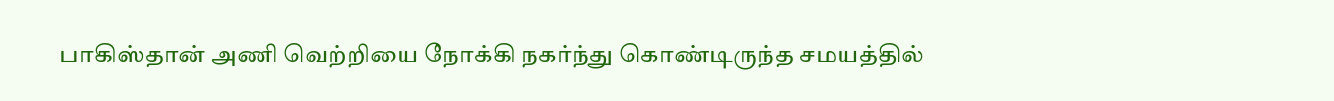பாகிஸ்தான் அணி வெற்றியை நோக்கி நகர்ந்து கொண்டிருந்த சமயத்தில்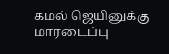கமல் ஜெயினுக்கு மாரடைப்பு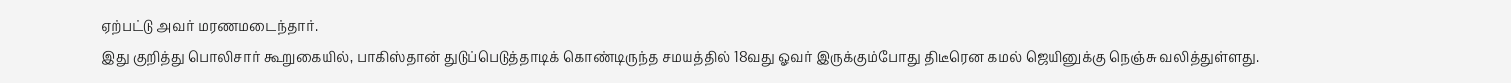ஏற்பட்டு அவர் மரணமடைந்தார்.
இது குறித்து பொலிசார் கூறுகையில், பாகிஸ்தான் துடுப்பெடுத்தாடிக் கொண்டிருந்த சமயத்தில் 18வது ஓவர் இருக்கும்போது திடீரென கமல் ஜெயினுக்கு நெஞ்சு வலித்துள்ளது.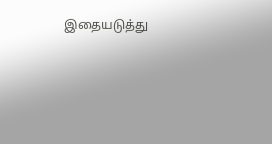இதையடுத்து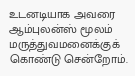உடனடியாக அவரை ஆம்புலன்ஸ் மூலம் மருத்துவமனைக்குக் கொண்டு சென்றோம்.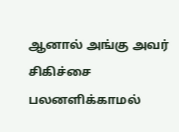ஆனால் அங்கு அவர் சிகிச்சை பலனளிக்காமல்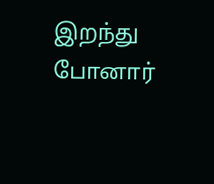இறந்து போனார்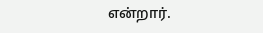என்றார்.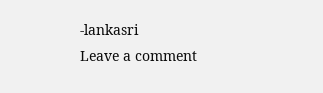-lankasri
Leave a comment